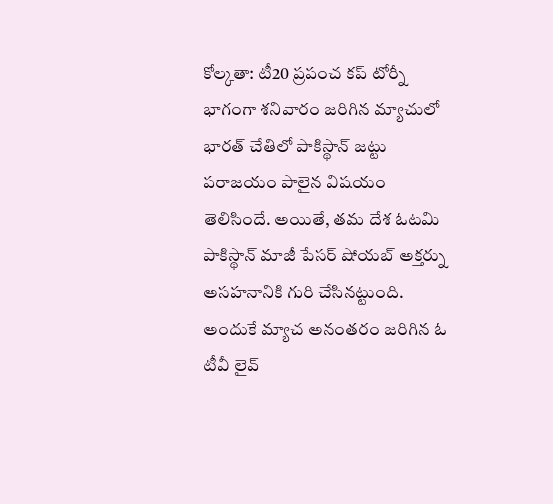కోల్కతా: టీ20 ప్రపంచ కప్ టోర్నీ భాగంగా శనివారం జరిగిన మ్యాచులో భారత్ చేతిలో పాకిస్థాన్ జట్టు పరాజయం పాలైన విషయం తెలిసిందే. అయితే, తమ దేశ ఓటమి పాకిస్థాన్ మాజీ పేసర్ షోయబ్ అక్తర్ను అసహనానికి గురి చేసినట్టుంది.
అందుకే మ్యాచ అనంతరం జరిగిన ఓ టీవీ లైవ్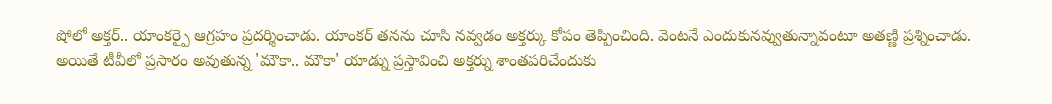షోలో అక్తర్.. యాంకర్పై ఆగ్రహం ప్రదర్శించాడు. యాంకర్ తనను చూసి నవ్వడం అక్తర్కు కోపం తెప్పించింది. వెంటనే ఎందుకునవ్వుతున్నావంటూ అతణ్ణి ప్రశ్నించాడు.
అయితే టీవీలో ప్రసారం అవుతున్న 'మౌకా.. మౌకా' యాడ్ను ప్రస్తావించి అక్తర్ను శాంతపరిచేందుకు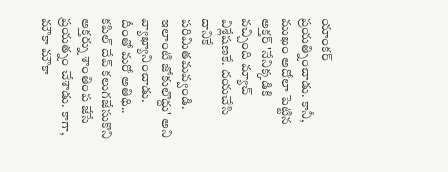యాంకర్ ప్రయత్నించాడు. కానీ, ముఖం అదోలా పెట్టిన అక్తర్ 'నేనిక్కడికి వచ్చింది మ్యాచ్ విశ్లేషణకే. దయచేసి దానికే పరిమితమవ్వండి. ఇలాంటి జోకులొద్దు' అని వ్యాఖ్యానించాడు.
దీంతో మరో అతిథి.. కపిల్ దేవ్ కలుగజేసుకొని అక్తర్ను శాంతింప జేసే ప్రయత్నం చేశాడు. కాగా, మౌకా మౌకా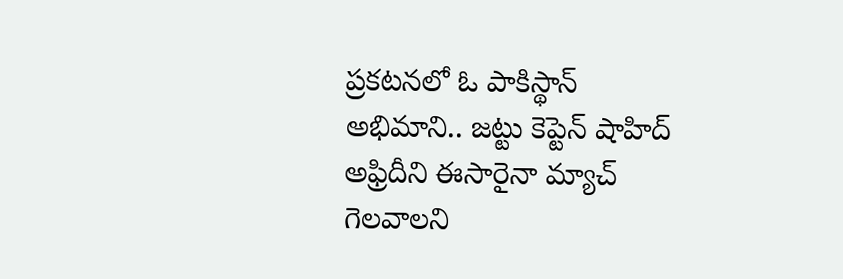ప్రకటనలో ఓ పాకిస్థాన్ అభిమాని.. జట్టు కెప్టెన్ షాహిద్ అఫ్రిదీని ఈసారైనా మ్యాచ్ గెలవాలని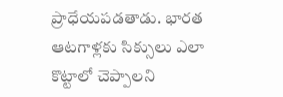ప్రాధేయపడతాడు. భారత ఆటగాళ్లకు సిక్సులు ఎలా కొట్టాలో చెప్పాలని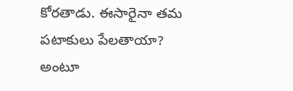కోరతాడు. ఈసారైనా తమ పటాకులు పేలతాయా? అంటూ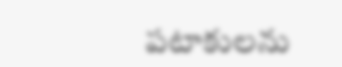పటాకులను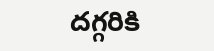దగ్గరికి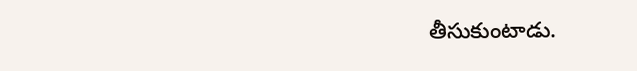తీసుకుంటాడు.